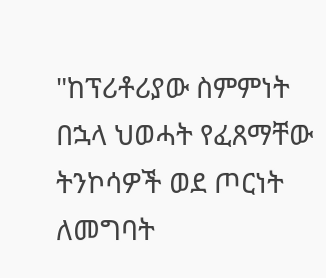"ከፕሪቶሪያው ስምምነት በኋላ ህወሓት የፈጸማቸው ትንኮሳዎች ወደ ጦርነት ለመግባት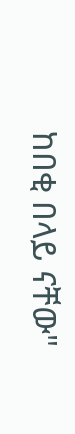ከበቂ በላይ ናቸው"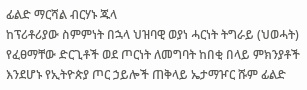ፊልድ ማርሻል ብርሃኑ ጁላ
ከፕሪቶሪያው ስምምነት በኋላ ህዝባዊ ወያነ ሓርነት ትግራይ (ህወሓት) የፈፀማቸው ድርጊቶች ወደ ጦርነት ለመግባት ከበቂ በላይ ምክንያቶች እንደሆኑ የኢትዮጵያ ጦር ኃይሎች ጠቅላይ ኤታማዦር ሹም ፊልድ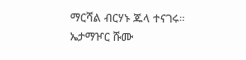ማርሻል ብርሃኑ ጁላ ተናገሩ። ኤታማዦር ሹሙ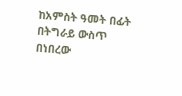ከአምስት ዓመት በፊት በትግራይ ውስጥ በነበረው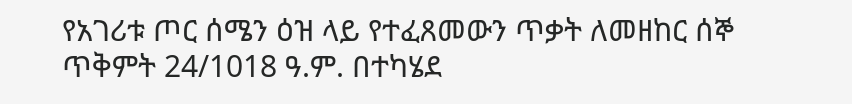የአገሪቱ ጦር ሰሜን ዕዝ ላይ የተፈጸመውን ጥቃት ለመዘከር ሰኞ ጥቅምት 24/1018 ዓ.ም. በተካሄደ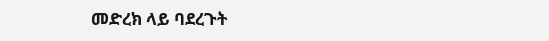መድረክ ላይ ባደረጉት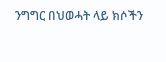ንግግር በህወሓት ላይ ክሶችን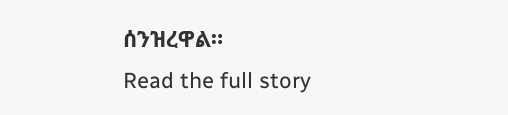ሰንዝረዋል።
Read the full story